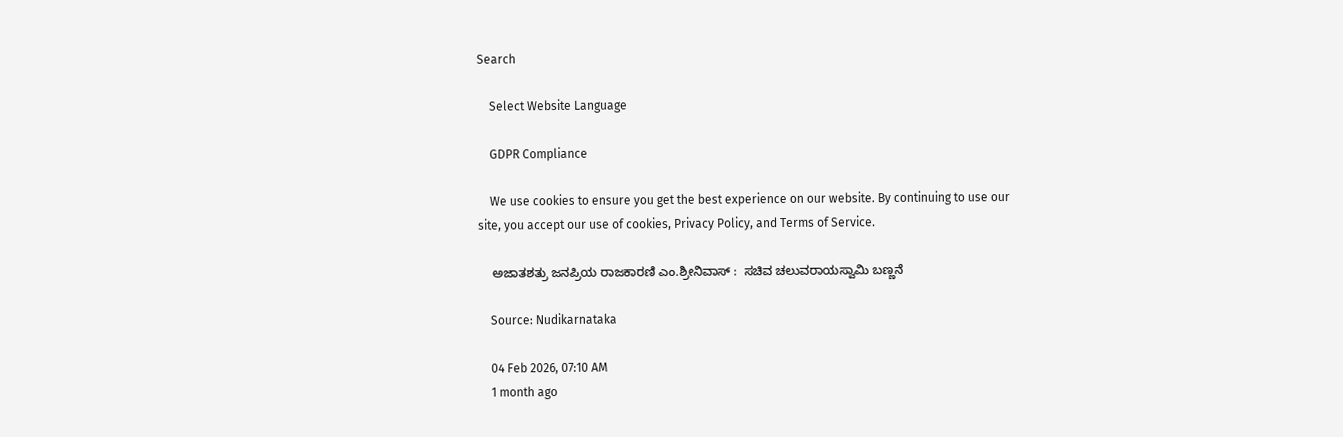Search

    Select Website Language

    GDPR Compliance

    We use cookies to ensure you get the best experience on our website. By continuing to use our site, you accept our use of cookies, Privacy Policy, and Terms of Service.

    ಅಜಾತಶತ್ರು ಜನಪ್ರಿಯ ರಾಜಕಾರಣಿ ಎಂ.ಶ್ರೀನಿವಾಸ್ :  ಸಚಿವ ಚಲುವರಾಯಸ್ವಾಮಿ ಬಣ್ಣನೆ

    Source: Nudikarnataka

    04 Feb 2026, 07:10 AM
    1 month ago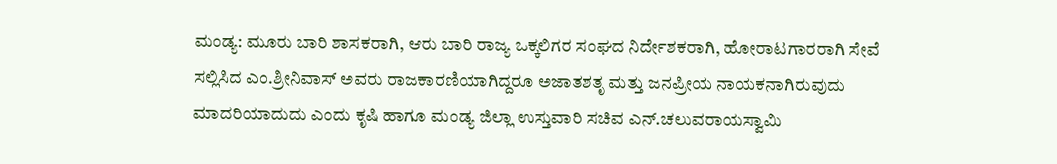ಮಂಡ್ಯ: ಮೂರು ಬಾರಿ ಶಾಸಕರಾಗಿ, ಆರು ಬಾರಿ ರಾಜ್ಯ ಒಕ್ಕಲಿಗರ ಸಂಘದ ನಿರ್ದೇಶಕರಾಗಿ, ಹೋರಾಟಗಾರರಾಗಿ ಸೇವೆ ಸಲ್ಲಿಸಿದ ಎಂ.ಶ್ರೀನಿವಾಸ್ ಅವರು ರಾಜಕಾರಣಿಯಾಗಿದ್ದರೂ ಅಜಾತಶತೃ ಮತ್ತು ಜನಪ್ರೀಯ ನಾಯಕನಾಗಿರುವುದು ಮಾದರಿಯಾದುದು ಎಂದು ಕೃಷಿ ಹಾಗೂ ಮಂಡ್ಯ ಜಿಲ್ಲಾ ಉಸ್ತುವಾರಿ ಸಚಿವ ಎನ್.ಚಲುವರಾಯಸ್ವಾಮಿ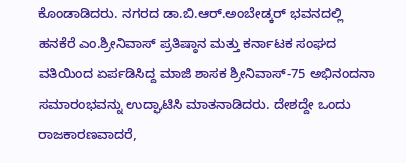ಕೊಂಡಾಡಿದರು. ನಗರದ ಡಾ.ಬಿ.ಆರ್.ಅಂಬೇಡ್ಕರ್ ಭವನದಲ್ಲಿ ಹನಕೆರೆ ಎಂ.ಶ್ರೀನಿವಾಸ್ ಪ್ರತಿಷ್ಠಾನ ಮತ್ತು ಕರ್ನಾಟಕ ಸಂಘದ ವತಿಯಿಂದ ಏರ್ಪಡಿಸಿದ್ದ ಮಾಜಿ ಶಾಸಕ ಶ್ರೀನಿವಾಸ್-75 ಅಭಿನಂದನಾ ಸಮಾರಂಭವನ್ನು ಉದ್ಘಾಟಿಸಿ ಮಾತನಾಡಿದರು. ದೇಶದ್ದೇ ಒಂದು ರಾಜಕಾರಣವಾದರೆ,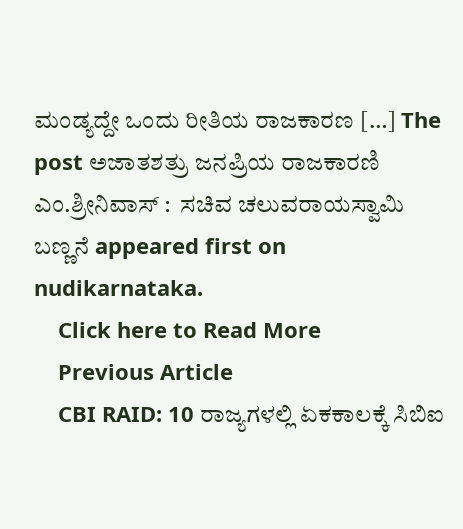ಮಂಡ್ಯದ್ದೇ ಒಂದು ರೀತಿಯ ರಾಜಕಾರಣ […] The post ಅಜಾತಶತ್ರು ಜನಪ್ರಿಯ ರಾಜಕಾರಣಿ ಎಂ.ಶ್ರೀನಿವಾಸ್ :  ಸಚಿವ ಚಲುವರಾಯಸ್ವಾಮಿ ಬಣ್ಣನೆ appeared first on nudikarnataka.
    Click here to Read More
    Previous Article
    CBI RAID: 10 ರಾಜ್ಯಗಳಲ್ಲಿ ಏಕಕಾಲಕ್ಕೆ ಸಿಬಿಐ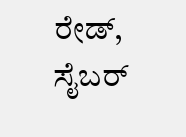ರೇಡ್‌, ಸೈಬರ್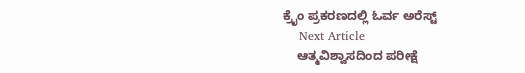ಕ್ರೈಂ ಪ್ರಕರಣದಲ್ಲಿ ಓರ್ವ ಅರೆಸ್ಟ್
    Next Article
    ಆತ್ಮವಿಶ್ವಾಸದಿಂದ ಪರೀಕ್ಷೆ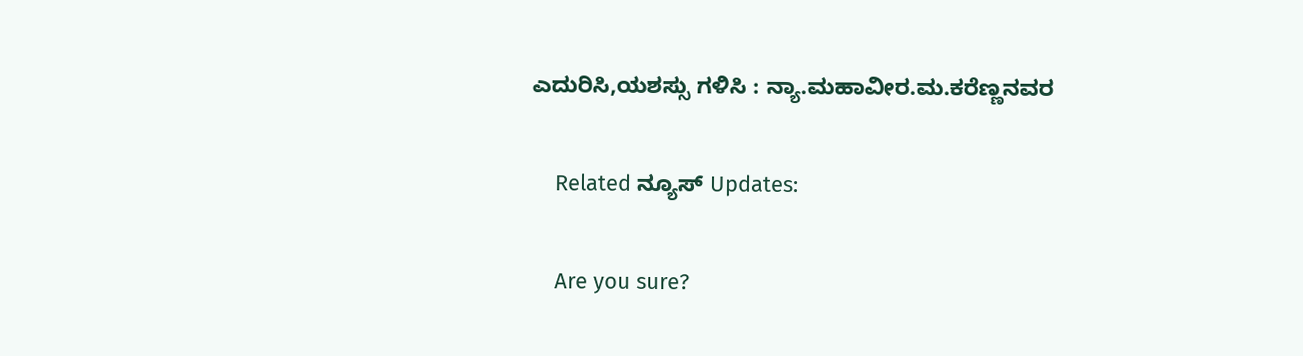ಎದುರಿಸಿ,ಯಶಸ್ಸು ಗಳಿಸಿ : ನ್ಯಾ.ಮಹಾವೀರ.ಮ.ಕರೆಣ್ಣನವರ

    Related ನ್ಯೂಸ್ Updates:

    Are you sure?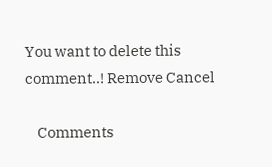You want to delete this comment..! Remove Cancel

    Comments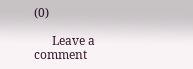(0)

      Leave a comment